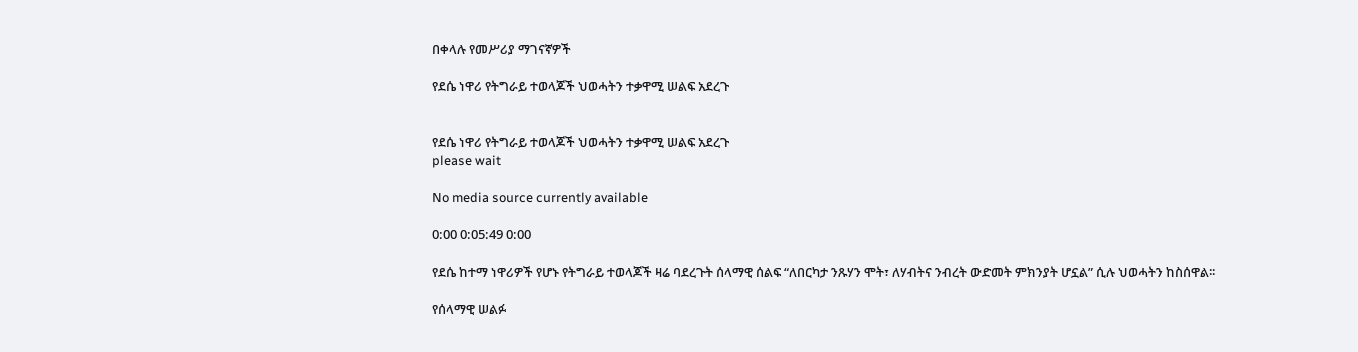በቀላሉ የመሥሪያ ማገናኛዎች

የደሴ ነዋሪ የትግራይ ተወላጆች ህወሓትን ተቃዋሚ ሠልፍ አደረጉ


የደሴ ነዋሪ የትግራይ ተወላጆች ህወሓትን ተቃዋሚ ሠልፍ አደረጉ
please wait

No media source currently available

0:00 0:05:49 0:00

የደሴ ከተማ ነዋሪዎች የሆኑ የትግራይ ተወላጆች ዛሬ ባደረጉት ሰላማዊ ሰልፍ “ለበርካታ ንጹሃን ሞት፣ ለሃብትና ንብረት ውድመት ምክንያት ሆኗል” ሲሉ ህወሓትን ከስሰዋል፡፡

የሰላማዊ ሠልፉ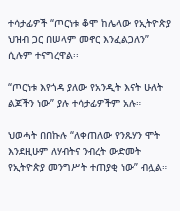ተሳታፊዎች “ጦርነቱ ቆሞ ከሌላው የኢትዮጵያ ህዝብ ጋር በሠላም መኖር እንፈልጋለን” ሲሉም ተናግረዋል፡፡

“ጦርነቱ እየጎዳ ያለው የአንዲት እናት ሁለት ልጆችን ነው” ያሉ ተሳታፊዎችም አሉ።

ህወሓት በበኩሉ “ለቀጠለው የንጹሃን ሞት እንደዚሁም ለሃብትና ንብረት ውድመት የኢትዮጵያ መንግሥት ተጠያቂ ነው” ብሏል።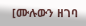[ሙሉውን ዘገባ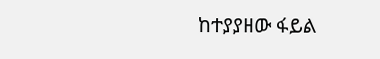ከተያያዘው ፋይል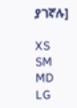ያገኛሉ]

XS
SM
MD
LG